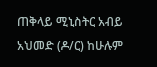ጠቅላይ ሚኒስትር አብይ አህመድ (ዶ/ር) ከሁሉም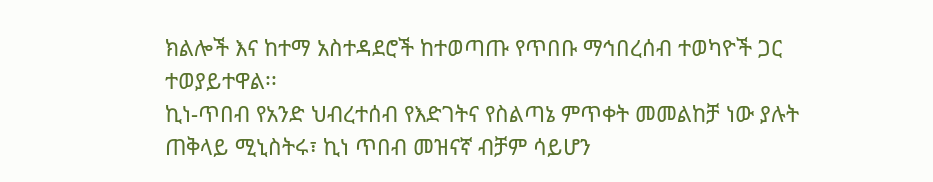ክልሎች እና ከተማ አስተዳደሮች ከተወጣጡ የጥበቡ ማኅበረሰብ ተወካዮች ጋር ተወያይተዋል፡፡
ኪነ-ጥበብ የአንድ ህብረተሰብ የእድገትና የስልጣኔ ምጥቀት መመልከቻ ነው ያሉት ጠቅላይ ሚኒስትሩ፣ ኪነ ጥበብ መዝናኛ ብቻም ሳይሆን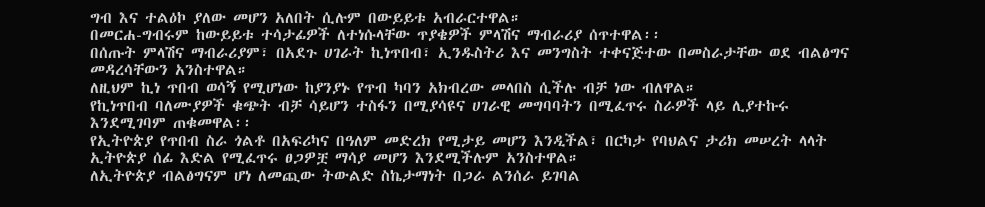ግብ እና ተልዕኮ ያለው መሆን አለበት ሲሉም በውይይቱ አብራርተዋል።
በመርሐ-ግብሩም ከውይይቱ ተሳታፊዎች ለተነሱላቸው ጥያቄዎች ምላሽና ማብራሪያ ሰጥተዋል፡፡
በሰጡት ምላሽና ማብራሪያም፣ በአደጉ ሀገራት ኪነጥበብ፣ ኢንዱስትሪ እና መንግስት ተቀናጅተው በመስራታቸው ወደ ብልፅግና መዳረሳቸውን አንስተዋል።
ለዚህም ኪነ ጥበብ ወሳኝ የሚሆነው ከያንያኑ የጥብ ካባን አክብረው መላበስ ሲችሉ ብቻ ነው ብለዋል።
የኪነጥበብ ባለሙያዎች ቁጭት ብቻ ሳይሆን ተስፋን በሚያሳዩና ሀገራዊ መግባባትን በሚፈጥሩ ስራዎች ላይ ሊያተኩሩ እንደሚገባም ጠቁመዋል፡፡
የኢትዮጵያ የጥበብ ስራ ጎልቶ በአፍሪካና በዓለም መድረክ የሚታይ መሆን እንዲችል፣ በርካታ የባህልና ታሪክ መሠረት ላላት ኢትዮጵያ ሰፊ እድል የሚፈጥሩ ፀጋዎቿ ማሳያ መሆን እንደሚችሉም አንስተዋል።
ለኢትዮጵያ ብልፅግናም ሆነ ለመጪው ትውልድ ስኬታማነት በጋራ ልንሰራ ይገባል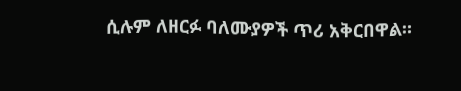ሲሉም ለዘርፉ ባለሙያዎች ጥሪ አቅርበዋል።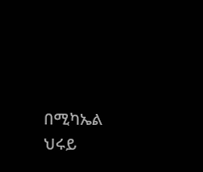በሚካኤል ህሩይ